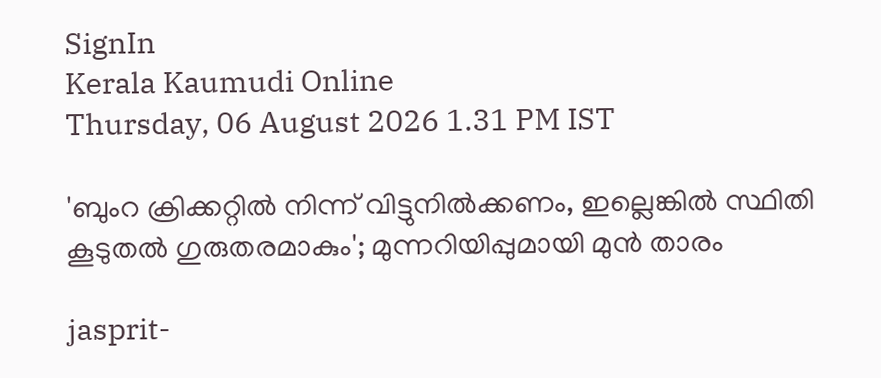SignIn
Kerala Kaumudi Online
Thursday, 06 August 2026 1.31 PM IST

'ബുംറ ക്രിക്കറ്റിൽ നിന്ന് വിട്ടുനിൽക്കണം, ഇല്ലെങ്കിൽ സ്ഥിതി കൂടുതൽ ഗുരുതരമാകും'; മുന്നറിയിപ്പുമായി മുൻ താരം

jasprit-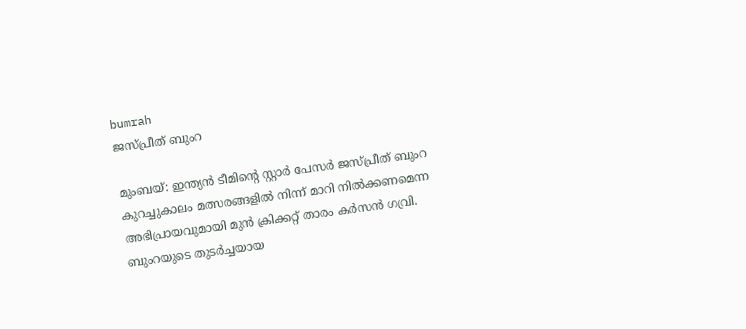bumrah
ജസ്പ്രീത് ബുംറ

മുംബയ്: ഇന്ത്യൻ ടീമിന്റെ സ്റ്റാർ പേസർ ജസ്പ്രീത് ബുംറ കുറച്ചുകാലം മത്സരങ്ങളിൽ നിന്ന് മാറി നിൽക്കണമെന്ന അഭിപ്രായവുമായി മുൻ ക്രിക്കറ്റ് താരം കർസൻ ഗവ്രി. ബുംറയുടെ തുടർച്ചയായ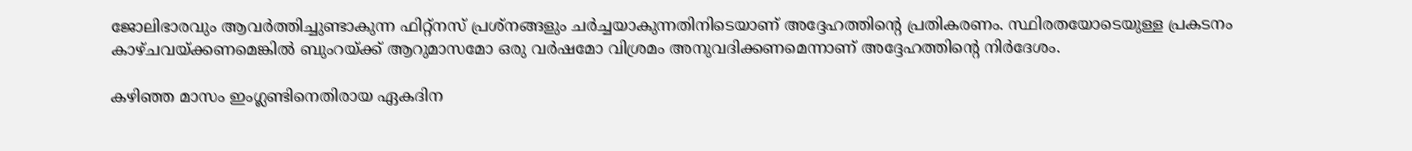ജോലിഭാരവും ആവർത്തിച്ചുണ്ടാകുന്ന ഫിറ്റ്നസ് പ്രശ്നങ്ങളും ചർച്ചയാകുന്നതിനിടെയാണ് അദ്ദേഹത്തിന്റെ പ്രതികരണം. സ്ഥിരതയോടെയുള്ള പ്രകടനം കാഴ്ചവയ്ക്കണമെങ്കിൽ ബുംറയ്ക്ക് ആറുമാസമോ ഒരു വർഷമോ വിശ്രമം അനുവദിക്കണമെന്നാണ് അദ്ദേഹത്തിന്റെ നിർദേശം.

കഴിഞ്ഞ മാസം ഇംഗ്ലണ്ടിനെതിരായ ഏകദിന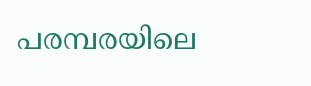പരമ്പരയിലെ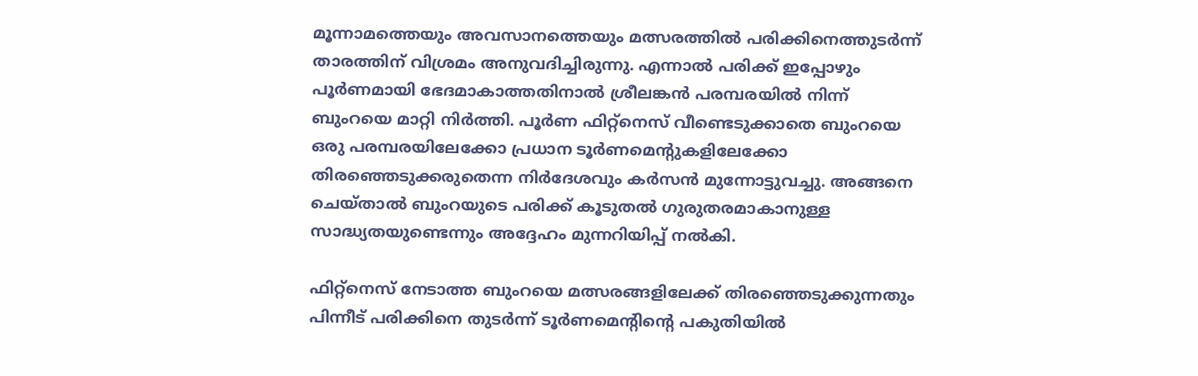മൂന്നാമത്തെയും അവസാനത്തെയും മത്സരത്തിൽ പരിക്കിനെത്തുടർന്ന് താരത്തിന് വിശ്രമം അനുവദിച്ചിരുന്നു. എന്നാൽ പരിക്ക് ഇപ്പോഴും പൂർണമായി ഭേദമാകാത്തതിനാൽ ശ്രീലങ്കൻ പരമ്പരയിൽ നിന്ന് ബുംറയെ മാറ്റി നിർത്തി. പൂർണ ഫിറ്റ്നെസ് വീണ്ടെടുക്കാതെ ബുംറയെ ഒരു പരമ്പരയിലേക്കോ പ്രധാന ടൂർണമെന്റുകളിലേക്കോ തിരഞ്ഞെടുക്കരുതെന്ന നിർദേശവും കർസൻ മുന്നോട്ടുവച്ചു. അങ്ങനെ ചെയ്താൽ ബുംറയുടെ പരിക്ക് കൂടുതൽ ഗുരുതരമാകാനുള്ള സാദ്ധ്യതയുണ്ടെന്നും അദ്ദേഹം മുന്നറിയിപ്പ് നൽകി.

ഫിറ്റ്നെസ് നേടാത്ത ബുംറയെ മത്സരങ്ങളിലേക്ക് തിരഞ്ഞെടുക്കുന്നതും പിന്നീട് പരിക്കിനെ തുടർന്ന് ടൂർണമെന്റിന്റെ പകുതിയിൽ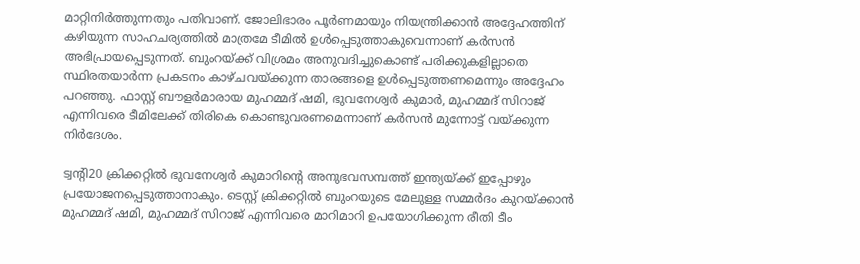മാറ്റിനിർത്തുന്നതും പതിവാണ്. ജോലിഭാരം പൂർണമായും നിയന്ത്രിക്കാൻ അദ്ദേഹത്തിന് കഴിയുന്ന സാഹചര്യത്തിൽ മാത്രമേ ടീമിൽ ഉൾപ്പെടുത്താകുവെന്നാണ് കർസൻ അഭിപ്രായപ്പെടുന്നത്. ബുംറയ്ക്ക് വിശ്രമം അനുവദിച്ചുകൊണ്ട് പരിക്കുകളില്ലാതെ സ്ഥിരതയാർന്ന പ്രകടനം കാഴ്ചവയ്ക്കുന്ന താരങ്ങളെ ഉൾപ്പെടുത്തണമെന്നും അദ്ദേഹം പറഞ്ഞു. ഫാസ്റ്റ് ബൗളർമാരായ മുഹമ്മദ് ഷമി, ഭുവനേശ്വർ കുമാ‌ർ, മുഹമ്മദ് സിറാജ് എന്നിവരെ ടീമിലേക്ക് തിരികെ കൊണ്ടുവരണമെന്നാണ് കർസൻ മുന്നോട്ട് വയ്ക്കുന്ന നിർദേശം.

ട്വന്റി20 ക്രിക്കറ്റിൽ ഭുവനേശ്വർ കുമാറിന്റെ അനുഭവസമ്പത്ത് ഇന്ത്യയ്ക്ക് ഇപ്പോഴും പ്രയോജനപ്പെടുത്താനാകും. ടെസ്റ്റ് ക്രിക്കറ്റിൽ ബുംറയുടെ മേലുള്ള സമ്മർദം കുറയ്ക്കാൻ മുഹമ്മദ് ഷമി, മുഹമ്മദ് സിറാജ് എന്നിവരെ മാറിമാറി ഉപയോഗിക്കുന്ന രീതി ടീം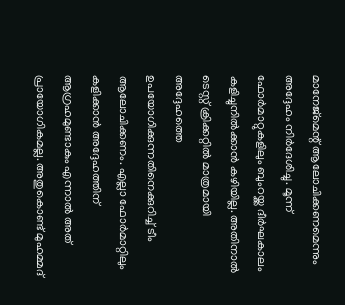മാനേജ്മെന്റ് ആലോചിക്കണമെന്നും അദ്ദേഹം നിർദേശിച്ചു. മൂന്ന് ഫോർമാറ്റുകളിലും ബുംറയ്ക്ക ദീർഘകാലം കളിച്ചുനിൽക്കാൻ കഴിയില്ല. അതിനാൽ ടെസ്റ്റ് ക്രിക്കറ്റിൽ മാത്രമായി അദ്ദേഹത്തെ ഉപയോഗിക്കുന്നതിനെക്കുറിച്ച് ടീം ആലോചിക്കണം. എല്ലാ ഫോർമാറ്റിലും കളിക്കാൻ അദ്ദേഹത്തിന് ആഗ്രഹമുണ്ടാകും എന്നാൽ അത് പ്രായോഗികമല്ല. അതുകൊണ്ട് മുഹമ്മദ്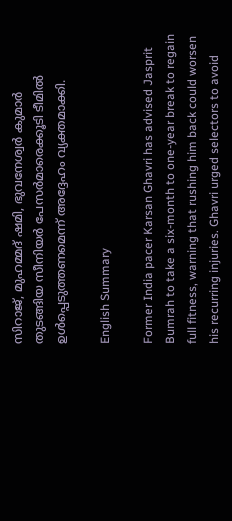സിറാജ്, മുഹമ്മദ് ഷമി, ഭുവനേശ്വർ കുമാർ തുടങ്ങിയ സീനിയർ പേസ‌ർമാരെക്കൂടി ടീമിൽ ഉൾപ്പെടുത്തണമെന്ന് അദ്ദേഹം വ്യക്തമാക്കി.

English Summary

Former India pacer Karsan Ghavri has advised Jasprit Bumrah to take a six-month to one-year break to regain full fitness, warning that rushing him back could worsen his recurring injuries. Ghavri urged selectors to avoid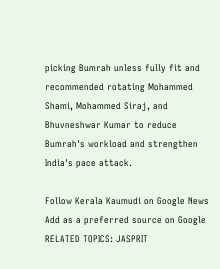picking Bumrah unless fully fit and recommended rotating Mohammed Shami, Mohammed Siraj, and Bhuvneshwar Kumar to reduce Bumrah's workload and strengthen India's pace attack.

Follow Kerala Kaumudi on Google News Add as a preferred source on Google
RELATED TOPICS: JASPRIT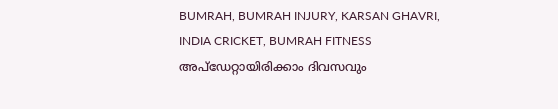BUMRAH, BUMRAH INJURY, KARSAN GHAVRI, INDIA CRICKET, BUMRAH FITNESS
അപ്ഡേറ്റായിരിക്കാം ദിവസവും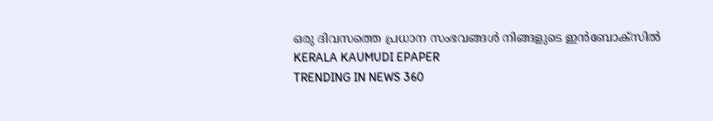ഒരു ദിവസത്തെ പ്രധാന സംഭവങ്ങൾ നിങ്ങളുടെ ഇൻബോക്സിൽ
KERALA KAUMUDI EPAPER
TRENDING IN NEWS 360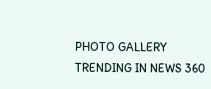PHOTO GALLERY
TRENDING IN NEWS 360